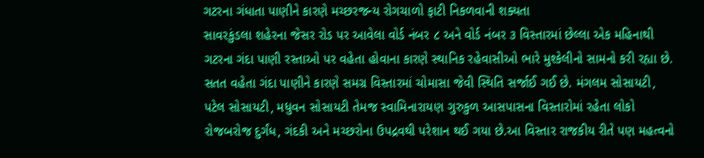ગટરના ગંધાતા પાણીને કારણે મચ્છરજન્ય રોગચાળો ફાટી નિકળવાની શક્યતા
સાવરકુંડલા શહેરના જેસર રોડ પર આવેલા વોર્ડ નંબર ૮ અને વોર્ડ નંબર ૩ વિસ્તારમાં છેલ્લા એક મહિનાથી ગટરના ગંદા પાણી રસ્તાઓ પર વહેતા હોવાના કારણે સ્થાનિક રહેવાસીઓ ભારે મુશ્કેલીનો સામનો કરી રહ્યા છે. સતત વહેતા ગંદા પાણીને કારણે સમગ્ર વિસ્તારમાં ચોમાસા જેવી સ્થિતિ સર્જાઈ ગઈ છે. મંગલમ સોસાયટી, પટેલ સોસાયટી, મધુવન સોસાયટી તેમજ સ્વામિનારાયણ ગુરુકુળ આસપાસના વિસ્તારોમાં રહેતા લોકો રોજબરોજ દુર્ગંધ, ગંદકી અને મચ્છરોના ઉપદ્રવથી પરેશાન થઈ ગયા છે.આ વિસ્તાર રાજકીય રીતે પણ મહત્વનો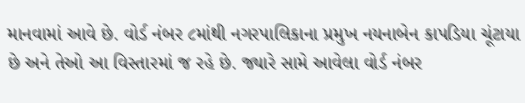માનવામાં આવે છે. વોર્ડ નંબર ૮માંથી નગરપાલિકાના પ્રમુખ નયનાબેન કાપડિયા ચૂંટાયા છે અને તેઓ આ વિસ્તારમાં જ રહે છે. જ્યારે સામે આવેલા વોર્ડ નંબર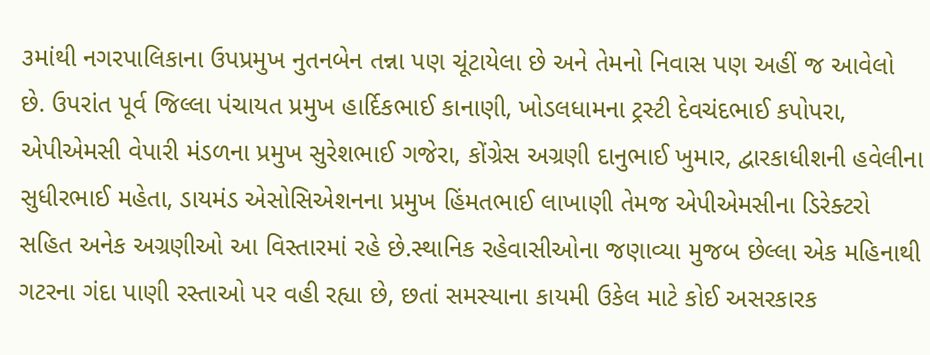૩માંથી નગરપાલિકાના ઉપપ્રમુખ નુતનબેન તન્ના પણ ચૂંટાયેલા છે અને તેમનો નિવાસ પણ અહીં જ આવેલો છે. ઉપરાંત પૂર્વ જિલ્લા પંચાયત પ્રમુખ હાર્દિકભાઈ કાનાણી, ખોડલધામના ટ્રસ્ટી દેવચંદભાઈ કપોપરા, એપીએમસી વેપારી મંડળના પ્રમુખ સુરેશભાઈ ગજેરા, કોંગ્રેસ અગ્રણી દાનુભાઈ ખુમાર, દ્વારકાધીશની હવેલીના સુધીરભાઈ મહેતા, ડાયમંડ એસોસિએશનના પ્રમુખ હિંમતભાઈ લાખાણી તેમજ એપીએમસીના ડિરેક્ટરો સહિત અનેક અગ્રણીઓ આ વિસ્તારમાં રહે છે.સ્થાનિક રહેવાસીઓના જણાવ્યા મુજબ છેલ્લા એક મહિનાથી ગટરના ગંદા પાણી રસ્તાઓ પર વહી રહ્યા છે, છતાં સમસ્યાના કાયમી ઉકેલ માટે કોઈ અસરકારક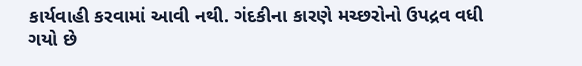કાર્યવાહી કરવામાં આવી નથી. ગંદકીના કારણે મચ્છરોનો ઉપદ્રવ વધી ગયો છે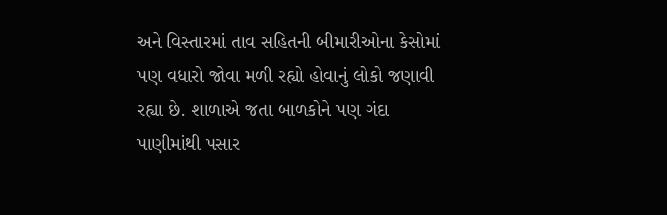અને વિસ્તારમાં તાવ સહિતની બીમારીઓના કેસોમાં પણ વધારો જોવા મળી રહ્યો હોવાનું લોકો જણાવી રહ્યા છે. શાળાએ જતા બાળકોને પણ ગંદા પાણીમાંથી પસાર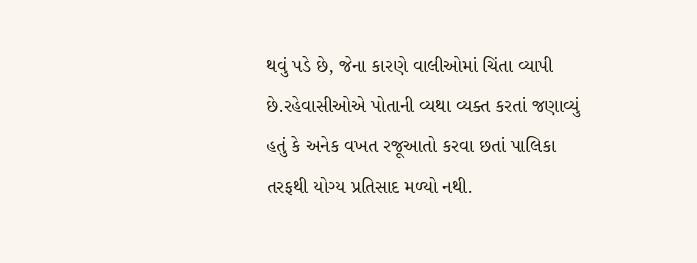થવું પડે છે, જેના કારણે વાલીઓમાં ચિંતા વ્યાપી છે.રહેવાસીઓએ પોતાની વ્યથા વ્યક્ત કરતાં જણાવ્યું હતું કે અનેક વખત રજૂઆતો કરવા છતાં પાલિકા તરફથી યોગ્ય પ્રતિસાદ મળ્યો નથી.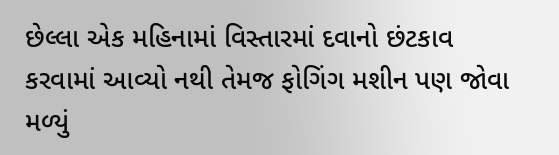છેલ્લા એક મહિનામાં વિસ્તારમાં દવાનો છંટકાવ કરવામાં આવ્યો નથી તેમજ ફોગિંગ મશીન પણ જોવા મળ્યું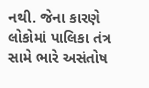નથી. જેના કારણે લોકોમાં પાલિકા તંત્ર સામે ભારે અસંતોષ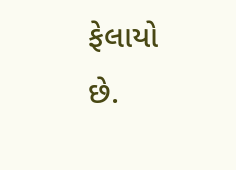ફેલાયો છે.